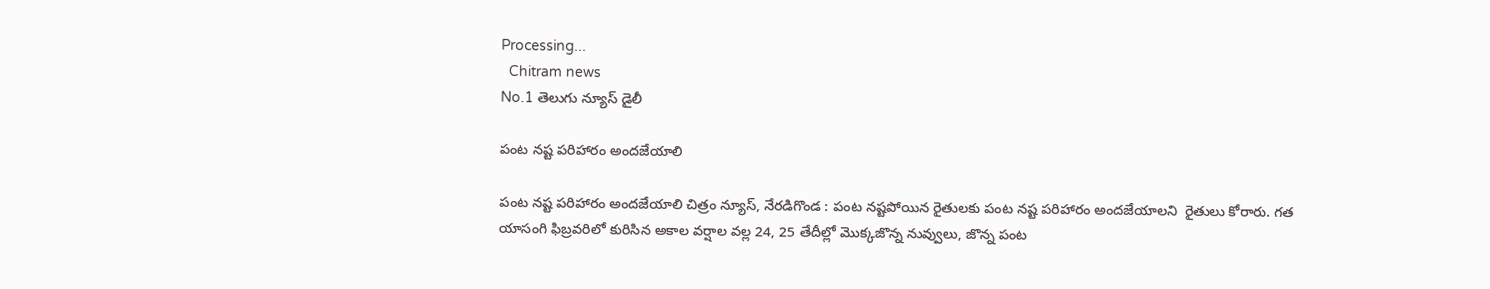Processing...
  Chitram news
No.1 తెలుగు న్యూస్ డైలీ

పంట నష్ట పరిహారం అందజేయాలి

పంట నష్ట పరిహారం అందజేయాలి చిత్రం న్యూస్, నేరడిగొండ : పంట నష్టపోయిన రైతులకు పంట నష్ట పరిహారం అందజేయాలని  రైతులు కోరారు. గత యాసంగి ఫిబ్రవరిలో కురిసిన అకాల వర్షాల వల్ల 24, 25 తేదీల్లో మొక్కజొన్న నువ్వులు, జొన్న పంట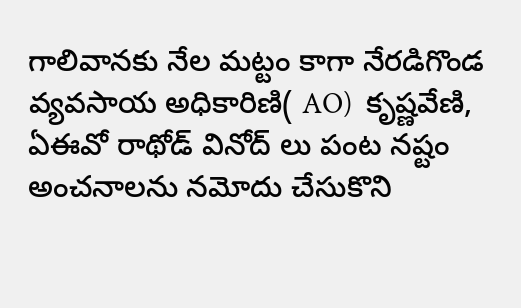గాలివానకు నేల మట్టం కాగా నేరడిగొండ వ్యవసాయ అధికారిణి( AO)  కృష్ణవేణి,  ఏఈవో రాథోడ్ వినోద్ లు పంట నష్టం అంచనాలను నమోదు చేసుకొని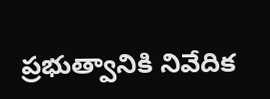ప్రభుత్వానికి నివేదిక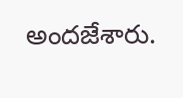అందజేశారు.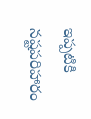ఇప్పటికి నష్టపరిహారం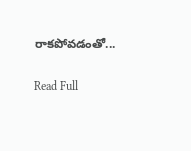రాకపోవడంతో...

Read Full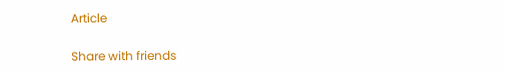Article

Share with friends